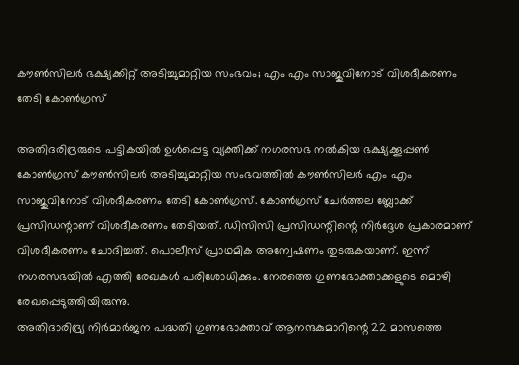കൗൺസിലർ ഭക്ഷ്യക്കിറ്റ് അടിച്ചുമാറ്റിയ സംഭവം; എം എം സാജുവിനോട് വിശദീകരണം തേടി കോൺഗ്രസ്

അതിദരിദ്രരുടെ പട്ടികയിൽ ഉൾപ്പെട്ട വ്യക്തിക്ക് നഗരസഭ നൽകിയ ഭക്ഷ്യക്കൂപ്പൺ കോൺഗ്രസ് കൗൺസിലർ അടിച്ചുമാറ്റിയ സംഭവത്തിൽ കൗൺസിലർ എം എം സാജുവിനോട് വിശദീകരണം തേടി കോൺഗ്രസ്. കോൺഗ്രസ് ചേർത്തല ബ്ലോക്ക് പ്രസിഡന്റാണ് വിശദീകരണം തേടിയത്. ഡിസിസി പ്രസിഡന്റിന്റെ നിർദ്ദേശ പ്രകാരമാണ് വിശദീകരണം ചോദിച്ചത്. പൊലീസ് പ്രാഥമിക അന്വേഷണം തുടരുകയാണ്. ഇന്ന് നഗരസഭയിൽ എത്തി രേഖകൾ പരിശോധിക്കും. നേരത്തെ ഗുണഭോക്താക്കളുടെ മൊഴി രേഖപ്പെടുത്തിയിരുന്നു.
അതിദാരിദ്ര്യ നിർമാർജന പദ്ധതി ഗുണഭോക്താവ് ആനന്ദകുമാറിന്റെ 22 മാസത്തെ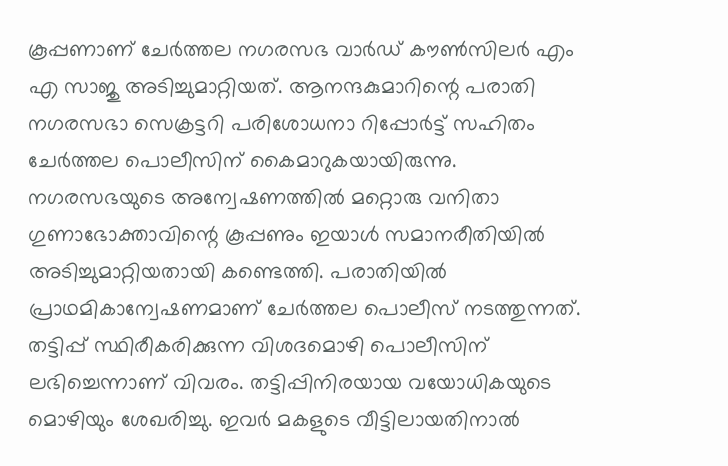കൂപ്പണാണ് ചേർത്തല നഗരസഭ വാർഡ് കൗൺസിലർ എം എ സാജു അടിച്ചുമാറ്റിയത്. ആനന്ദകുമാറിന്റെ പരാതി നഗരസഭാ സെക്രട്ടറി പരിശോധനാ റിപ്പോർട്ട് സഹിതം ചേർത്തല പൊലീസിന് കൈമാറുകയായിരുന്നു.
നഗരസഭയുടെ അന്വേഷണത്തിൽ മറ്റൊരു വനിതാ ഗുണാഭോക്താവിന്റെ കൂപ്പണും ഇയാൾ സമാനരീതിയിൽ അടിച്ചുമാറ്റിയതായി കണ്ടെത്തി. പരാതിയിൽ പ്രാഥമികാന്വേഷണമാണ് ചേർത്തല പൊലീസ് നടത്തുന്നത്. തട്ടിപ്പ് സ്ഥിരീകരിക്കുന്ന വിശദമൊഴി പൊലീസിന് ലഭിച്ചെന്നാണ് വിവരം. തട്ടിപ്പിനിരയായ വയോധികയുടെ മൊഴിയും ശേഖരിച്ചു. ഇവർ മകളുടെ വീട്ടിലായതിനാൽ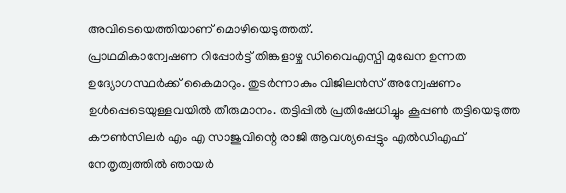അവിടെയെത്തിയാണ് മൊഴിയെടുത്തത്.
പ്രാഥമികാന്വേഷണ റിപ്പോർട്ട് തിങ്കളാഴ്ച ഡിവൈഎസ്പി മുഖേന ഉന്നത ഉദ്യോഗസ്ഥർക്ക് കൈമാറും. തുടർന്നാകും വിജിലൻസ് അന്വേഷണം ഉൾപ്പെടെയുള്ളവയിൽ തീരുമാനം. തട്ടിപ്പിൽ പ്രതിഷേധിച്ചും കൂപ്പൺ തട്ടിയെടുത്ത കൗൺസിലർ എം എ സാജുവിന്റെ രാജി ആവശ്യപ്പെട്ടും എൽഡിഎഫ് നേതൃത്വത്തിൽ ഞായർ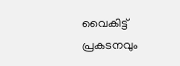വൈകിട്ട് പ്രകടനവും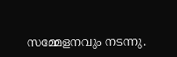സമ്മേളനവും നടന്നു.